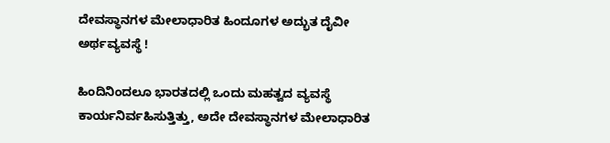ದೇವಸ್ಥಾನಗಳ ಮೇಲಾಧಾರಿತ ಹಿಂದೂಗಳ ಅದ್ಭುತ ದೈವೀ ಅರ್ಥವ್ಯವಸ್ಥೆ !

ಹಿಂದಿನಿಂದಲೂ ಭಾರತದಲ್ಲಿ ಒಂದು ಮಹತ್ವದ ವ್ಯವಸ್ಥೆ ಕಾರ್ಯನಿರ್ವಹಿಸುತ್ತಿತ್ತು, ಅದೇ ದೇವಸ್ಥಾನಗಳ ಮೇಲಾಧಾರಿತ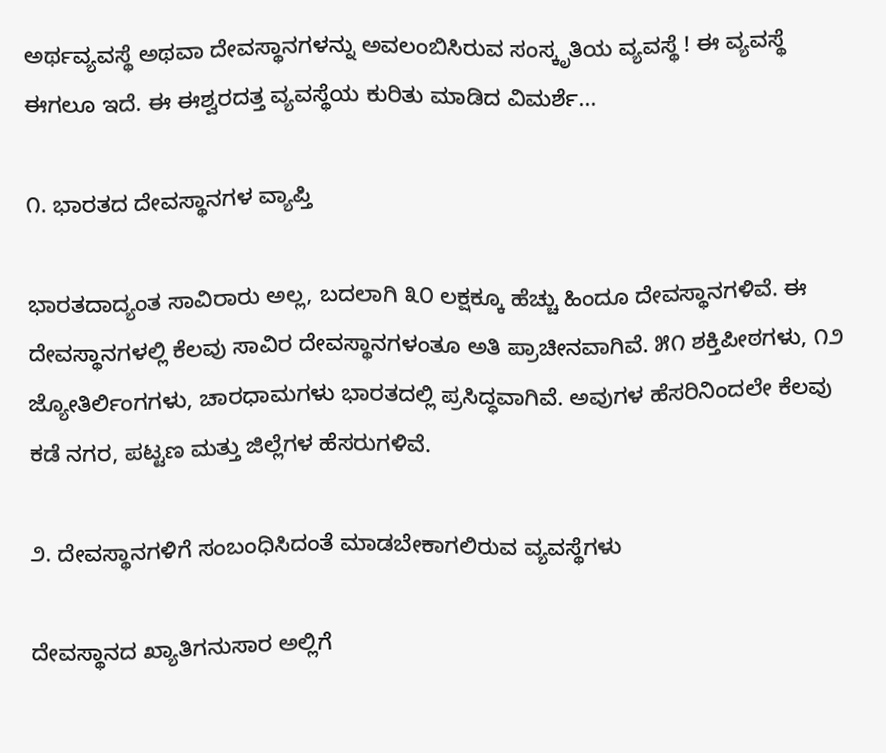ಅರ್ಥವ್ಯವಸ್ಥೆ ಅಥವಾ ದೇವಸ್ಥಾನಗಳನ್ನು ಅವಲಂಬಿಸಿರುವ ಸಂಸ್ಕೃತಿಯ ವ್ಯವಸ್ಥೆ ! ಈ ವ್ಯವಸ್ಥೆ ಈಗಲೂ ಇದೆ. ಈ ಈಶ್ವರದತ್ತ ವ್ಯವಸ್ಥೆಯ ಕುರಿತು ಮಾಡಿದ ವಿಮರ್ಶೆ...

೧. ಭಾರತದ ದೇವಸ್ಥಾನಗಳ ವ್ಯಾಪ್ತಿ

ಭಾರತದಾದ್ಯಂತ ಸಾವಿರಾರು ಅಲ್ಲ, ಬದಲಾಗಿ ೩೦ ಲಕ್ಷಕ್ಕೂ ಹೆಚ್ಚು ಹಿಂದೂ ದೇವಸ್ಥಾನಗಳಿವೆ. ಈ ದೇವಸ್ಥಾನಗಳಲ್ಲಿ ಕೆಲವು ಸಾವಿರ ದೇವಸ್ಥಾನಗಳಂತೂ ಅತಿ ಪ್ರಾಚೀನವಾಗಿವೆ. ೫೧ ಶಕ್ತಿಪೀಠಗಳು, ೧೨ ಜ್ಯೋತಿರ್ಲಿಂಗಗಳು, ಚಾರಧಾಮಗಳು ಭಾರತದಲ್ಲಿ ಪ್ರಸಿದ್ಧವಾಗಿವೆ. ಅವುಗಳ ಹೆಸರಿನಿಂದಲೇ ಕೆಲವು ಕಡೆ ನಗರ, ಪಟ್ಟಣ ಮತ್ತು ಜಿಲ್ಲೆಗಳ ಹೆಸರುಗಳಿವೆ.

೨. ದೇವಸ್ಥಾನಗಳಿಗೆ ಸಂಬಂಧಿಸಿದಂತೆ ಮಾಡಬೇಕಾಗಲಿರುವ ವ್ಯವಸ್ಥೆಗಳು

ದೇವಸ್ಥಾನದ ಖ್ಯಾತಿಗನುಸಾರ ಅಲ್ಲಿಗೆ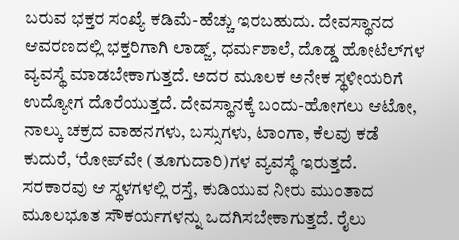ಬರುವ ಭಕ್ತರ ಸಂಖ್ಯೆ ಕಡಿಮೆ-ಹೆಚ್ಚು ಇರಬಹುದು. ದೇವಸ್ಥಾನದ ಆವರಣದಲ್ಲಿ ಭಕ್ತರಿಗಾಗಿ ಲಾಡ್ಜ್, ಧರ್ಮಶಾಲೆ, ದೊಡ್ಡ ಹೋಟೆಲ್‌ಗಳ ವ್ಯವಸ್ಥೆ ಮಾಡಬೇಕಾಗುತ್ತದೆ. ಅದರ ಮೂಲಕ ಅನೇಕ ಸ್ಥಳೀಯರಿಗೆ ಉದ್ಯೋಗ ದೊರೆಯುತ್ತದೆ. ದೇವಸ್ಥಾನಕ್ಕೆ ಬಂದು-ಹೋಗಲು ಆಟೋ, ನಾಲ್ಕು ಚಕ್ರದ ವಾಹನಗಳು, ಬಸ್ಸುಗಳು, ಟಾಂಗಾ, ಕೆಲವು ಕಡೆ ಕುದುರೆ, ‘ರೋಪ್‌ವೇ (ತೂಗುದಾರಿ)ಗಳ ವ್ಯವಸ್ಥೆ ಇರುತ್ತದೆ. ಸರಕಾರವು ಆ ಸ್ಥಳಗಳಲ್ಲಿ ರಸ್ತೆ, ಕುಡಿಯುವ ನೀರು ಮುಂತಾದ ಮೂಲಭೂತ ಸೌಕರ್ಯಗಳನ್ನು ಒದಗಿಸಬೇಕಾಗುತ್ತದೆ. ರೈಲು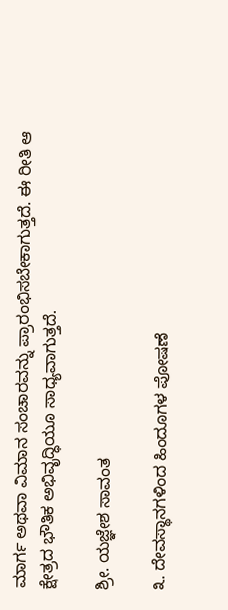ಮಾರ್ಗ ಅಥವಾ ವಿಮಾನ ಸಂಚಾರವನ್ನು ಪ್ರಾರಂಭಿಸಬೇಕಾಗುತ್ತದೆ. ಈ ರೀತಿ ಆ ಕ್ಷೇತ್ರದ ಭೌತಿಕ ಅಭಿವೃದ್ಧಿಯೂ ಸಾಧ್ಯವಾಗುತ್ತದೆ.

ಶ್ರೀ. ಯಜ್ಞೇಶ ಸಾವಂತ

೩. ದೇವಸ್ಥಾನಗಳಿಂದ ಹಿಂದೂಗಳ ಪೋಷಣೆ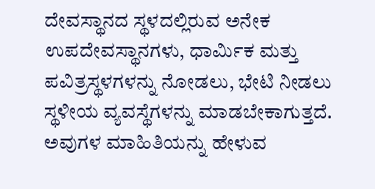ದೇವಸ್ಥಾನದ ಸ್ಥಳದಲ್ಲಿರುವ ಅನೇಕ ಉಪದೇವಸ್ಥಾನಗಳು, ಧಾರ್ಮಿಕ ಮತ್ತು ಪವಿತ್ರಸ್ಥಳಗಳನ್ನು ನೋಡಲು, ಭೇಟಿ ನೀಡಲು ಸ್ಥಳೀಯ ವ್ಯವಸ್ಥೆಗಳನ್ನು ಮಾಡಬೇಕಾಗುತ್ತದೆ. ಅವುಗಳ ಮಾಹಿತಿಯನ್ನು ಹೇಳುವ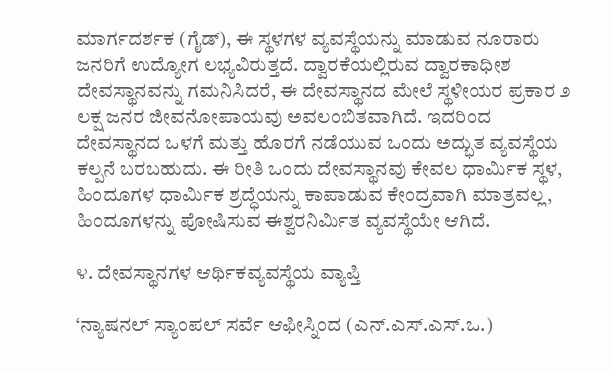ಮಾರ್ಗದರ್ಶಕ (ಗೈಡ್), ಈ ಸ್ಥಳಗಳ ವ್ಯವಸ್ಥೆಯನ್ನು ಮಾಡುವ ನೂರಾರು ಜನರಿಗೆ ಉದ್ಯೋಗ ಲಭ್ಯವಿರುತ್ತದೆ. ದ್ವಾರಕೆಯಲ್ಲಿರುವ ದ್ವಾರಕಾಧೀಶ ದೇವಸ್ಥಾನವನ್ನು ಗಮನಿಸಿದರೆ, ಈ ದೇವಸ್ಥಾನದ ಮೇಲೆ ಸ್ಥಳೀಯರ ಪ್ರಕಾರ ೨ ಲಕ್ಷ ಜನರ ಜೀವನೋಪಾಯವು ಅವಲಂಬಿತವಾಗಿದೆ. ಇದರಿಂದ ದೇವಸ್ಥಾನದ ಒಳಗೆ ಮತ್ತು ಹೊರಗೆ ನಡೆಯುವ ಒಂದು ಅದ್ಭುತ ವ್ಯವಸ್ಥೆಯ ಕಲ್ಪನೆ ಬರಬಹುದು. ಈ ರೀತಿ ಒಂದು ದೇವಸ್ಥಾನವು ಕೇವಲ ಧಾರ್ಮಿಕ ಸ್ಥಳ, ಹಿಂದೂಗಳ ಧಾರ್ಮಿಕ ಶ್ರದ್ಧೆಯನ್ನು ಕಾಪಾಡುವ ಕೇಂದ್ರವಾಗಿ ಮಾತ್ರವಲ್ಲ, ಹಿಂದೂಗಳನ್ನು ಪೋಷಿಸುವ ಈಶ್ವರನಿರ್ಮಿತ ವ್ಯವಸ್ಥೆಯೇ ಆಗಿದೆ.

೪. ದೇವಸ್ಥಾನಗಳ ಆರ್ಥಿಕವ್ಯವಸ್ಥೆಯ ವ್ಯಾಪ್ತಿ

‘ನ್ಯಾಷನಲ್ ಸ್ಯಾಂಪಲ್ ಸರ್ವೆ ಆಫೀಸ್ನಿಂದ (ಎನ್.ಎಸ್.ಎಸ್.ಒ.)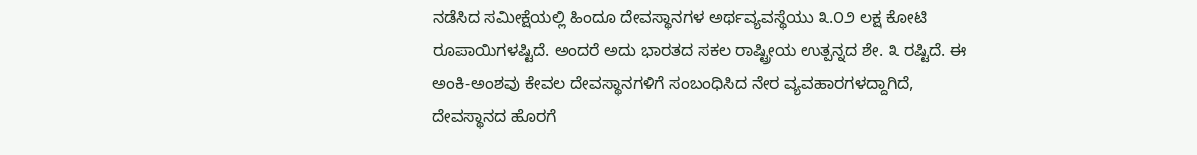ನಡೆಸಿದ ಸಮೀಕ್ಷೆಯಲ್ಲಿ ಹಿಂದೂ ದೇವಸ್ಥಾನಗಳ ಅರ್ಥವ್ಯವಸ್ಥೆಯು ೩.೦೨ ಲಕ್ಷ ಕೋಟಿ ರೂಪಾಯಿಗಳಷ್ಟಿದೆ. ಅಂದರೆ ಅದು ಭಾರತದ ಸಕಲ ರಾಷ್ಟ್ರೀಯ ಉತ್ಪನ್ನದ ಶೇ. ೩ ರಷ್ಟಿದೆ. ಈ ಅಂಕಿ-ಅಂಶವು ಕೇವಲ ದೇವಸ್ಥಾನಗಳಿಗೆ ಸಂಬಂಧಿಸಿದ ನೇರ ವ್ಯವಹಾರಗಳದ್ದಾಗಿದೆ, ದೇವಸ್ಥಾನದ ಹೊರಗೆ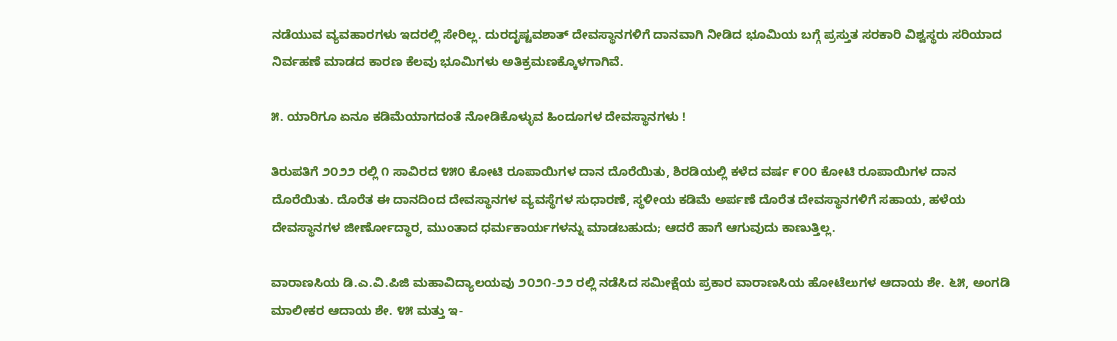ನಡೆಯುವ ವ್ಯವಹಾರಗಳು ಇದರಲ್ಲಿ ಸೇರಿಲ್ಲ. ದುರದೃಷ್ಟವಶಾತ್ ದೇವಸ್ಥಾನಗಳಿಗೆ ದಾನವಾಗಿ ನೀಡಿದ ಭೂಮಿಯ ಬಗ್ಗೆ ಪ್ರಸ್ತುತ ಸರಕಾರಿ ವಿಶ್ವಸ್ಥರು ಸರಿಯಾದ ನಿರ್ವಹಣೆ ಮಾಡದ ಕಾರಣ ಕೆಲವು ಭೂಮಿಗಳು ಅತಿಕ್ರಮಣಕ್ಕೊಳಗಾಗಿವೆ.

೫. ಯಾರಿಗೂ ಏನೂ ಕಡಿಮೆಯಾಗದಂತೆ ನೋಡಿಕೊಳ್ಳುವ ಹಿಂದೂಗಳ ದೇವಸ್ಥಾನಗಳು !

ತಿರುಪತಿಗೆ ೨೦೨೨ ರಲ್ಲಿ ೧ ಸಾವಿರದ ೪೫೦ ಕೋಟಿ ರೂಪಾಯಿಗಳ ದಾನ ದೊರೆಯಿತು, ಶಿರಡಿಯಲ್ಲಿ ಕಳೆದ ವರ್ಷ ೯೦೦ ಕೋಟಿ ರೂಪಾಯಿಗಳ ದಾನ ದೊರೆಯಿತು. ದೊರೆತ ಈ ದಾನದಿಂದ ದೇವಸ್ಥಾನಗಳ ವ್ಯವಸ್ಥೆಗಳ ಸುಧಾರಣೆ, ಸ್ಥಳೀಯ ಕಡಿಮೆ ಅರ್ಪಣೆ ದೊರೆತ ದೇವಸ್ಥಾನಗಳಿಗೆ ಸಹಾಯ, ಹಳೆಯ ದೇವಸ್ಥಾನಗಳ ಜೀರ್ಣೋದ್ಧಾರ, ಮುಂತಾದ ಧರ್ಮಕಾರ್ಯಗಳನ್ನು ಮಾಡಬಹುದು; ಆದರೆ ಹಾಗೆ ಆಗುವುದು ಕಾಣುತ್ತಿಲ್ಲ.

ವಾರಾಣಸಿಯ ಡಿ.ಎ.ವಿ.ಪಿಜಿ ಮಹಾವಿದ್ಯಾಲಯವು ೨೦೨೧-೨೨ ರಲ್ಲಿ ನಡೆಸಿದ ಸಮೀಕ್ಷೆಯ ಪ್ರಕಾರ ವಾರಾಣಸಿಯ ಹೋಟೆಲುಗಳ ಆದಾಯ ಶೇ. ೬೫, ಅಂಗಡಿ ಮಾಲೀಕರ ಆದಾಯ ಶೇ. ೪೫ ಮತ್ತು ಇ-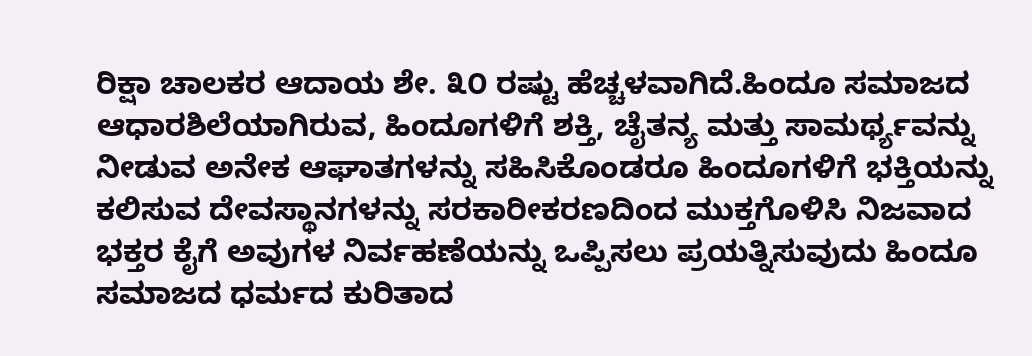ರಿಕ್ಷಾ ಚಾಲಕರ ಆದಾಯ ಶೇ. ೩೦ ರಷ್ಟು ಹೆಚ್ಚಳವಾಗಿದೆ.ಹಿಂದೂ ಸಮಾಜದ ಆಧಾರಶಿಲೆಯಾಗಿರುವ, ಹಿಂದೂಗಳಿಗೆ ಶಕ್ತಿ, ಚೈತನ್ಯ ಮತ್ತು ಸಾಮರ್ಥ್ಯವನ್ನು ನೀಡುವ ಅನೇಕ ಆಘಾತಗಳನ್ನು ಸಹಿಸಿಕೊಂಡರೂ ಹಿಂದೂಗಳಿಗೆ ಭಕ್ತಿಯನ್ನು ಕಲಿಸುವ ದೇವಸ್ಥಾನಗಳನ್ನು ಸರಕಾರೀಕರಣದಿಂದ ಮುಕ್ತಗೊಳಿಸಿ ನಿಜವಾದ ಭಕ್ತರ ಕೈಗೆ ಅವುಗಳ ನಿರ್ವಹಣೆಯನ್ನು ಒಪ್ಪಿಸಲು ಪ್ರಯತ್ನಿಸುವುದು ಹಿಂದೂ ಸಮಾಜದ ಧರ್ಮದ ಕುರಿತಾದ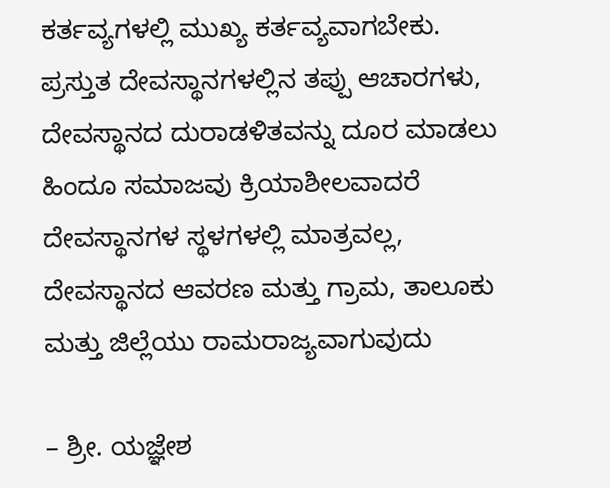ಕರ್ತವ್ಯಗಳಲ್ಲಿ ಮುಖ್ಯ ಕರ್ತವ್ಯವಾಗಬೇಕು. ಪ್ರಸ್ತುತ ದೇವಸ್ಥಾನಗಳಲ್ಲಿನ ತಪ್ಪು ಆಚಾರಗಳು, ದೇವಸ್ಥಾನದ ದುರಾಡಳಿತವನ್ನು ದೂರ ಮಾಡಲು ಹಿಂದೂ ಸಮಾಜವು ಕ್ರಿಯಾಶೀಲವಾದರೆ ದೇವಸ್ಥಾನಗಳ ಸ್ಥಳಗಳಲ್ಲಿ ಮಾತ್ರವಲ್ಲ, ದೇವಸ್ಥಾನದ ಆವರಣ ಮತ್ತು ಗ್ರಾಮ, ತಾಲೂಕು ಮತ್ತು ಜಿಲ್ಲೆಯು ರಾಮರಾಜ್ಯವಾಗುವುದು

– ಶ್ರೀ. ಯಜ್ಞೇಶ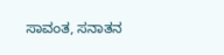ಸಾವಂತ, ಸನಾತನ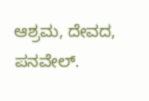ಆಶ್ರಮ, ದೇವದ, ಪನವೇಲ್.